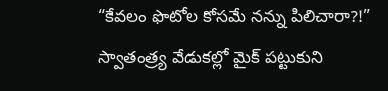“కేవలం ఫొటోల కోసమే నన్ను పిలిచారా?!” స్వాతంత్ర్య వేడుకల్లో మైక్ పట్టుకుని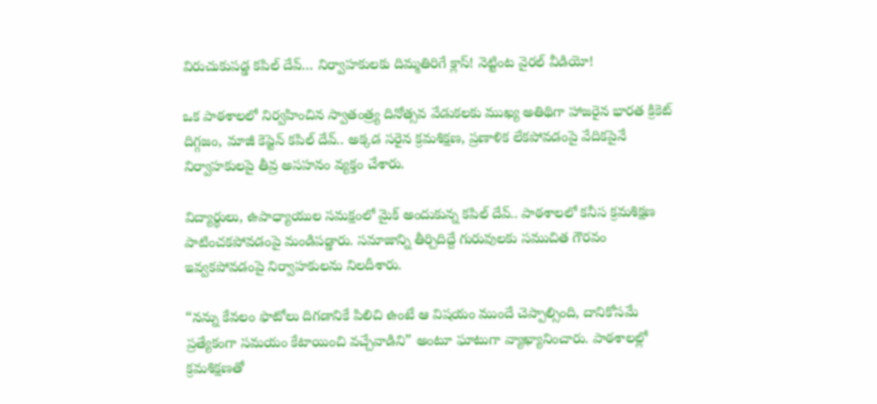విరుచుకుపడ్డ కపిల్ దేవ్… నిర్వాహకులకు దిమ్మతిరిగే క్లాస్! నెట్టింట వైరల్ వీడియో!

ఒక పాఠశాలలో నిర్వహించిన స్వాతంత్ర్య దినోత్సవ వేడుకలకు ముఖ్య అతిథిగా హాజరైన భారత క్రికెట్ దిగ్గజం, మాజీ కెప్టెన్ కపిల్ దేవ్.. అక్కడ సరైన క్రమశిక్షణ, ప్రణాళిక లేకపోవడంపై వేదికపైనే నిర్వాహకులపై తీవ్ర అసహనం వ్యక్తం చేశారు.

విద్యార్థులు, ఉపాధ్యాయుల సమక్షంలో మైక్ అందుకున్న కపిల్ దేవ్.. పాఠశాలలో కనీస క్రమశిక్షణ పాటించకపోవడంపై మండిపడ్డారు. సమాజాన్ని తీర్చిదిద్దే గురువులకు సముచిత గౌరవం ఇవ్వకపోవడంపై నిర్వాహకులను నిలదీశారు.

“నన్ను కేవలం ఫొటోలు దిగడానికే పిలిచి ఉంటే ఆ విషయం ముందే చెప్పాల్సింది, దానికోసమే ప్రత్యేకంగా సమయం కేటాయించి వచ్చేవాడిని” అంటూ ఘాటుగా వ్యాఖ్యానించారు. పాఠశాలల్లో క్రమశిక్షణతో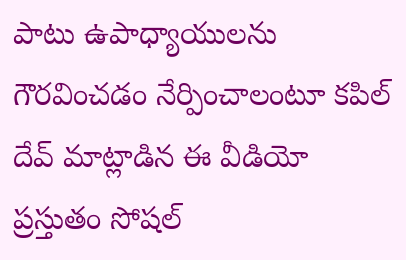పాటు ఉపాధ్యాయులను గౌరవించడం నేర్పించాలంటూ కపిల్ దేవ్ మాట్లాడిన ఈ వీడియో ప్రస్తుతం సోషల్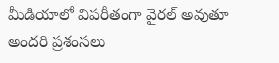మీడియాలో విపరీతంగా వైరల్ అవుతూ అందరి ప్రశంసలు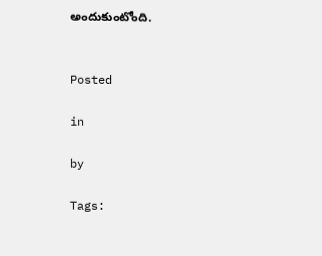అందుకుంటోంది.


Posted

in

by

Tags: